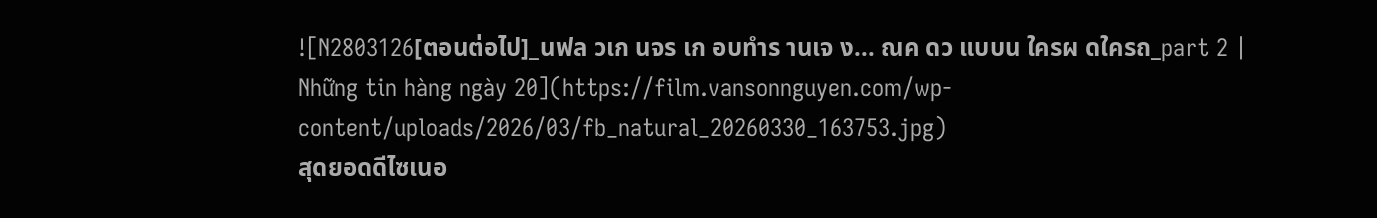![N2803126[ตอนต่อไป]_นฟล วเก นจร เก อบทำร านเจ ง... ณค ดว แบบน ใครผ ดใครถ_part 2 | Những tin hàng ngày 20](https://film.vansonnguyen.com/wp-content/uploads/2026/03/fb_natural_20260330_163753.jpg)
สุดยอดดีไซเนอ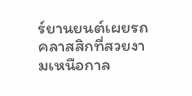ร์ยานยนต์เผยรถคลาสสิกที่สวยงามเหนือกาล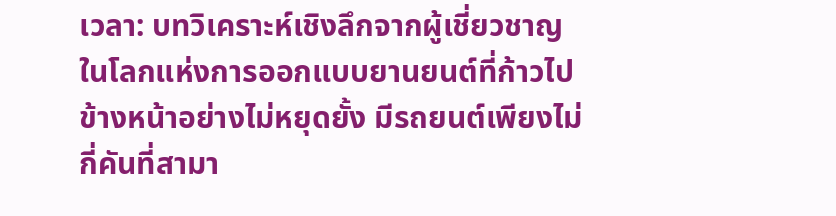เวลา: บทวิเคราะห์เชิงลึกจากผู้เชี่ยวชาญ
ในโลกแห่งการออกแบบยานยนต์ที่ก้าวไปข้างหน้าอย่างไม่หยุดยั้ง มีรถยนต์เพียงไม่กี่คันที่สามา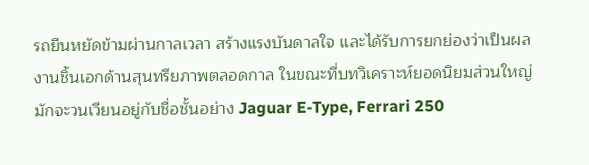รถยืนหยัดข้ามผ่านกาลเวลา สร้างแรงบันดาลใจ และได้รับการยกย่องว่าเป็นผลงานชิ้นเอกด้านสุนทรียภาพตลอดกาล ในขณะที่บทวิเคราะห์ยอดนิยมส่วนใหญ่มักจะวนเวียนอยู่กับชื่อชั้นอย่าง Jaguar E-Type, Ferrari 250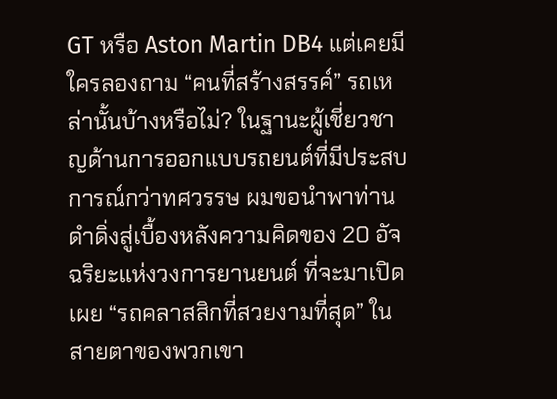GT หรือ Aston Martin DB4 แต่เคยมีใครลองถาม “คนที่สร้างสรรค์” รถเหล่านั้นบ้างหรือไม่? ในฐานะผู้เชี่ยวชาญด้านการออกแบบรถยนต์ที่มีประสบการณ์กว่าทศวรรษ ผมขอนำพาท่านดำดิ่งสู่เบื้องหลังความคิดของ 20 อัจฉริยะแห่งวงการยานยนต์ ที่จะมาเปิดเผย “รถคลาสสิกที่สวยงามที่สุด” ในสายตาของพวกเขา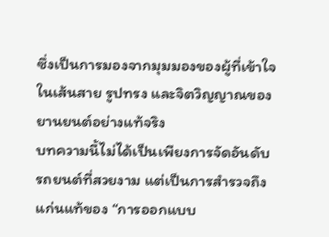ซึ่งเป็นการมองจากมุมมองของผู้ที่เข้าใจในเส้นสาย รูปทรง และจิตวิญญาณของยานยนต์อย่างแท้จริง
บทความนี้ไม่ได้เป็นเพียงการจัดอันดับรถยนต์ที่สวยงาม แต่เป็นการสำรวจถึงแก่นแท้ของ “การออกแบบ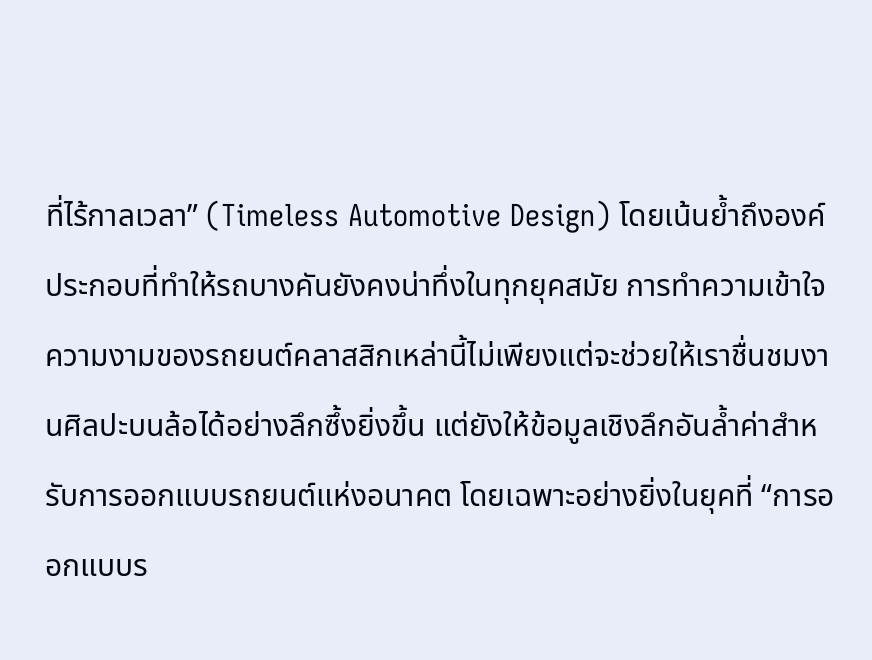ที่ไร้กาลเวลา” (Timeless Automotive Design) โดยเน้นย้ำถึงองค์ประกอบที่ทำให้รถบางคันยังคงน่าทึ่งในทุกยุคสมัย การทำความเข้าใจความงามของรถยนต์คลาสสิกเหล่านี้ไม่เพียงแต่จะช่วยให้เราชื่นชมงานศิลปะบนล้อได้อย่างลึกซึ้งยิ่งขึ้น แต่ยังให้ข้อมูลเชิงลึกอันล้ำค่าสำหรับการออกแบบรถยนต์แห่งอนาคต โดยเฉพาะอย่างยิ่งในยุคที่ “การออกแบบร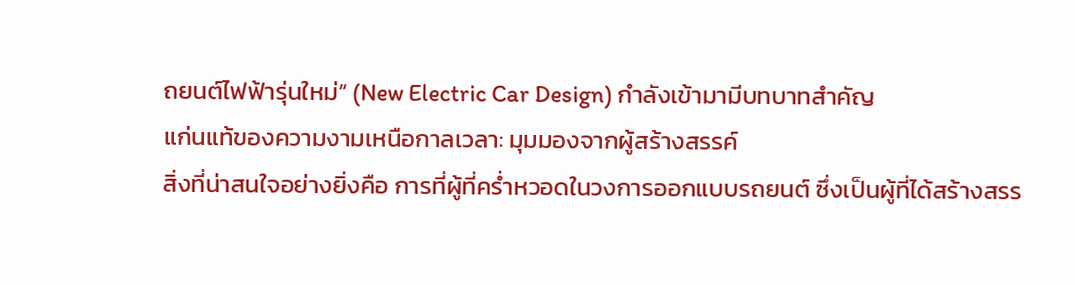ถยนต์ไฟฟ้ารุ่นใหม่” (New Electric Car Design) กำลังเข้ามามีบทบาทสำคัญ
แก่นแท้ของความงามเหนือกาลเวลา: มุมมองจากผู้สร้างสรรค์
สิ่งที่น่าสนใจอย่างยิ่งคือ การที่ผู้ที่คร่ำหวอดในวงการออกแบบรถยนต์ ซึ่งเป็นผู้ที่ได้สร้างสรร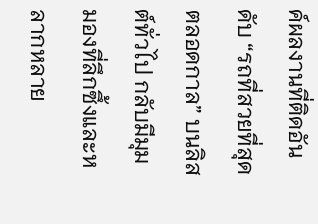ค์ผลงานที่ติดอันดับ “รถที่สวยที่สุดตลอดกาล” บนลิสต์ทั่วไป กลับมีมุมมองที่ลึกซึ้งและหลากหลาย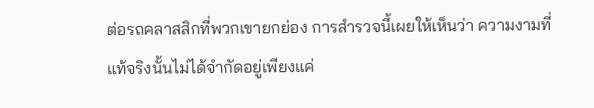ต่อรถคลาสสิกที่พวกเขายกย่อง การสำรวจนี้เผยให้เห็นว่า ความงามที่แท้จริงนั้นไม่ได้จำกัดอยู่เพียงแค่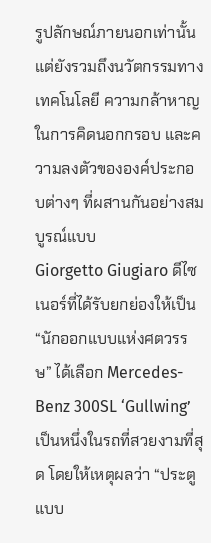รูปลักษณ์ภายนอกเท่านั้น แต่ยังรวมถึงนวัตกรรมทางเทคโนโลยี ความกล้าหาญในการคิดนอกกรอบ และความลงตัวขององค์ประกอบต่างๆ ที่ผสานกันอย่างสมบูรณ์แบบ
Giorgetto Giugiaro ดีไซเนอร์ที่ได้รับยกย่องให้เป็น “นักออกแบบแห่งศตวรรษ” ได้เลือก Mercedes-Benz 300SL ‘Gullwing’ เป็นหนึ่งในรถที่สวยงามที่สุด โดยให้เหตุผลว่า “ประตูแบบ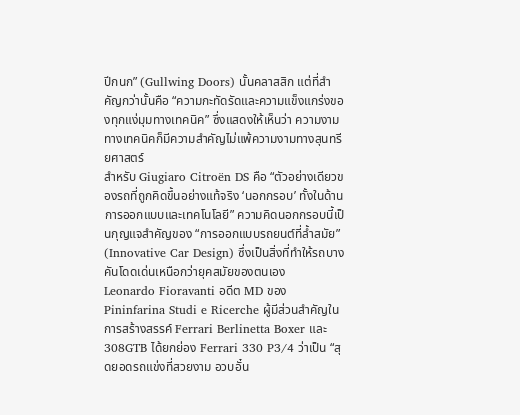ปีกนก” (Gullwing Doors) นั้นคลาสสิก แต่ที่สำคัญกว่านั้นคือ “ความกะทัดรัดและความแข็งแกร่งของทุกแง่มุมทางเทคนิค” ซึ่งแสดงให้เห็นว่า ความงามทางเทคนิคก็มีความสำคัญไม่แพ้ความงามทางสุนทรียศาสตร์
สำหรับ Giugiaro Citroën DS คือ “ตัวอย่างเดียวของรถที่ถูกคิดขึ้นอย่างแท้จริง ‘นอกกรอบ’ ทั้งในด้านการออกแบบและเทคโนโลยี” ความคิดนอกกรอบนี้เป็นกุญแจสำคัญของ “การออกแบบรถยนต์ที่ล้ำสมัย” (Innovative Car Design) ซึ่งเป็นสิ่งที่ทำให้รถบางคันโดดเด่นเหนือกว่ายุคสมัยของตนเอง
Leonardo Fioravanti อดีต MD ของ Pininfarina Studi e Ricerche ผู้มีส่วนสำคัญในการสร้างสรรค์ Ferrari Berlinetta Boxer และ 308GTB ได้ยกย่อง Ferrari 330 P3/4 ว่าเป็น “สุดยอดรถแข่งที่สวยงาม อวบอั๋น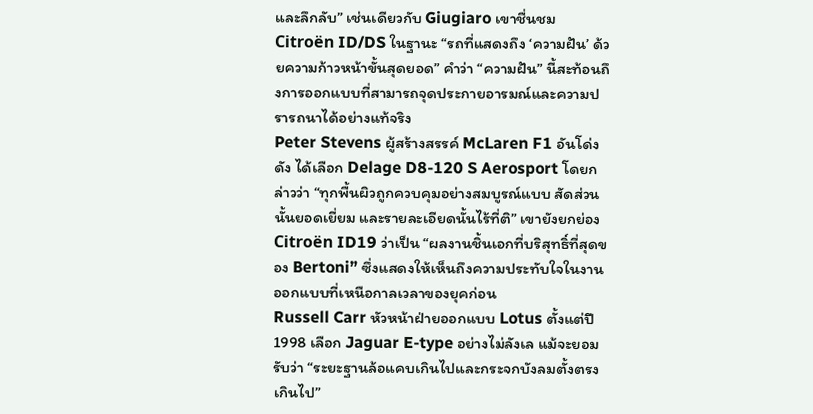และลึกลับ” เช่นเดียวกับ Giugiaro เขาชื่นชม Citroën ID/DS ในฐานะ “รถที่แสดงถึง ‘ความฝัน’ ด้วยความก้าวหน้าขั้นสุดยอด” คำว่า “ความฝัน” นี้สะท้อนถึงการออกแบบที่สามารถจุดประกายอารมณ์และความปรารถนาได้อย่างแท้จริง
Peter Stevens ผู้สร้างสรรค์ McLaren F1 อันโด่งดัง ได้เลือก Delage D8-120 S Aerosport โดยกล่าวว่า “ทุกพื้นผิวถูกควบคุมอย่างสมบูรณ์แบบ สัดส่วนนั้นยอดเยี่ยม และรายละเอียดนั้นไร้ที่ติ” เขายังยกย่อง Citroën ID19 ว่าเป็น “ผลงานชิ้นเอกที่บริสุทธิ์ที่สุดของ Bertoni” ซึ่งแสดงให้เห็นถึงความประทับใจในงานออกแบบที่เหนือกาลเวลาของยุคก่อน
Russell Carr หัวหน้าฝ่ายออกแบบ Lotus ตั้งแต่ปี 1998 เลือก Jaguar E-type อย่างไม่ลังเล แม้จะยอมรับว่า “ระยะฐานล้อแคบเกินไปและกระจกบังลมตั้งตรงเกินไป”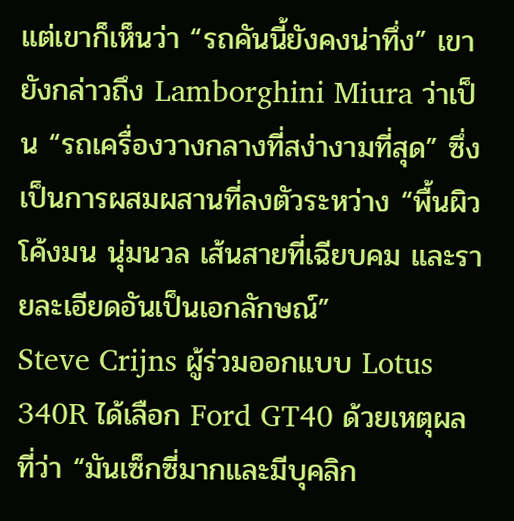แต่เขาก็เห็นว่า “รถคันนี้ยังคงน่าทึ่ง” เขายังกล่าวถึง Lamborghini Miura ว่าเป็น “รถเครื่องวางกลางที่สง่างามที่สุด” ซึ่งเป็นการผสมผสานที่ลงตัวระหว่าง “พื้นผิวโค้งมน นุ่มนวล เส้นสายที่เฉียบคม และรายละเอียดอันเป็นเอกลักษณ์”
Steve Crijns ผู้ร่วมออกแบบ Lotus 340R ได้เลือก Ford GT40 ด้วยเหตุผลที่ว่า “มันเซ็กซี่มากและมีบุคลิก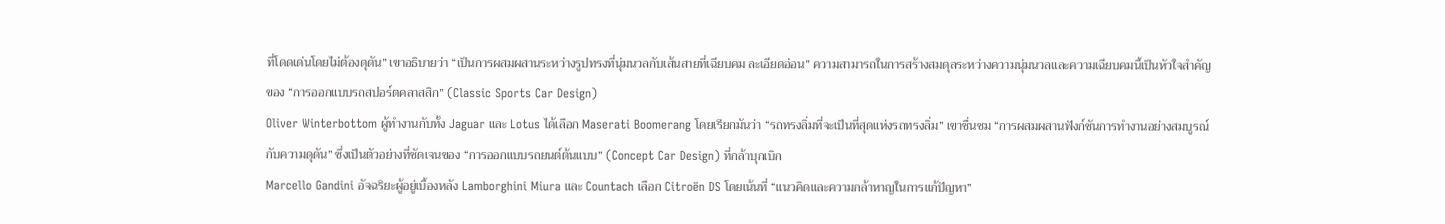ที่โดดเด่นโดยไม่ต้องดุดัน” เขาอธิบายว่า “เป็นการผสมผสานระหว่างรูปทรงที่นุ่มนวลกับเส้นสายที่เฉียบคม ละเอียดอ่อน” ความสามารถในการสร้างสมดุลระหว่างความนุ่มนวลและความเฉียบคมนี้เป็นหัวใจสำคัญของ “การออกแบบรถสปอร์ตคลาสสิก” (Classic Sports Car Design)
Oliver Winterbottom ผู้ทำงานกับทั้ง Jaguar และ Lotus ได้เลือก Maserati Boomerang โดยเรียกมันว่า “รถทรงลิ่มที่จะเป็นที่สุดแห่งรถทรงลิ่ม” เขาชื่นชม “การผสมผสานฟังก์ชันการทำงานอย่างสมบูรณ์กับความดุดัน” ซึ่งเป็นตัวอย่างที่ชัดเจนของ “การออกแบบรถยนต์ต้นแบบ” (Concept Car Design) ที่กล้าบุกเบิก
Marcello Gandini อัจฉริยะผู้อยู่เบื้องหลัง Lamborghini Miura และ Countach เลือก Citroën DS โดยเน้นที่ “แนวคิดและความกล้าหาญในการแก้ปัญหา”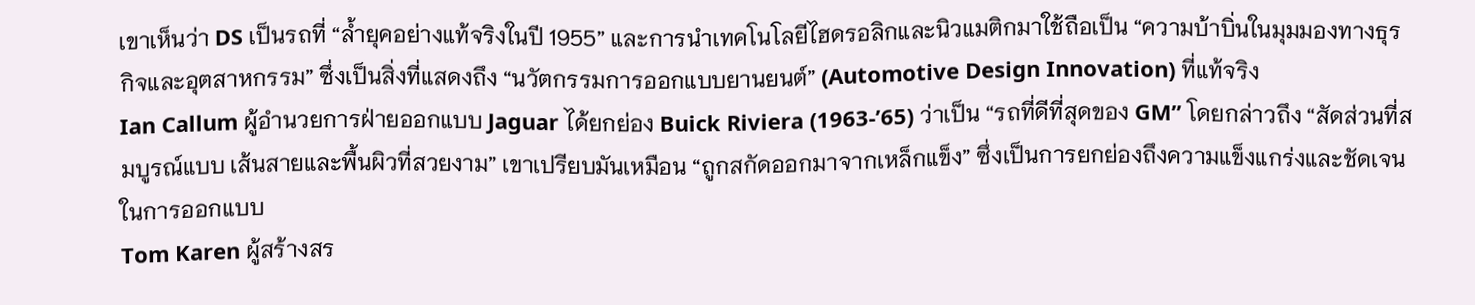เขาเห็นว่า DS เป็นรถที่ “ล้ำยุคอย่างแท้จริงในปี 1955” และการนำเทคโนโลยีไฮดรอลิกและนิวแมติกมาใช้ถือเป็น “ความบ้าบิ่นในมุมมองทางธุรกิจและอุตสาหกรรม” ซึ่งเป็นสิ่งที่แสดงถึง “นวัตกรรมการออกแบบยานยนต์” (Automotive Design Innovation) ที่แท้จริง
Ian Callum ผู้อำนวยการฝ่ายออกแบบ Jaguar ได้ยกย่อง Buick Riviera (1963-’65) ว่าเป็น “รถที่ดีที่สุดของ GM” โดยกล่าวถึง “สัดส่วนที่สมบูรณ์แบบ เส้นสายและพื้นผิวที่สวยงาม” เขาเปรียบมันเหมือน “ถูกสกัดออกมาจากเหล็กแข็ง” ซึ่งเป็นการยกย่องถึงความแข็งแกร่งและชัดเจนในการออกแบบ
Tom Karen ผู้สร้างสร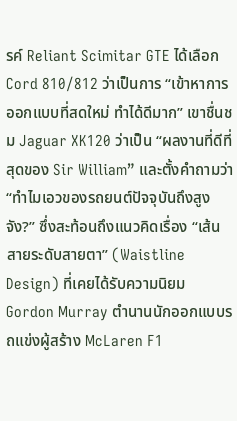รค์ Reliant Scimitar GTE ได้เลือก Cord 810/812 ว่าเป็นการ “เข้าหาการออกแบบที่สดใหม่ ทำได้ดีมาก” เขาชื่นชม Jaguar XK120 ว่าเป็น “ผลงานที่ดีที่สุดของ Sir William” และตั้งคำถามว่า “ทำไมเอวของรถยนต์ปัจจุบันถึงสูงจัง?” ซึ่งสะท้อนถึงแนวคิดเรื่อง “เส้นสายระดับสายตา” (Waistline Design) ที่เคยได้รับความนิยม
Gordon Murray ตำนานนักออกแบบรถแข่งผู้สร้าง McLaren F1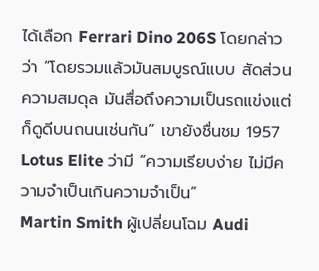ได้เลือก Ferrari Dino 206S โดยกล่าวว่า “โดยรวมแล้วมันสมบูรณ์แบบ สัดส่วน ความสมดุล มันสื่อถึงความเป็นรถแข่งแต่ก็ดูดีบนถนนเช่นกัน” เขายังชื่นชม 1957 Lotus Elite ว่ามี “ความเรียบง่าย ไม่มีความจำเป็นเกินความจำเป็น”
Martin Smith ผู้เปลี่ยนโฉม Audi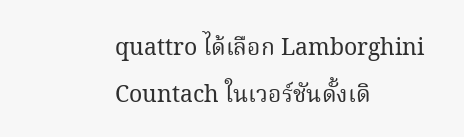quattro ได้เลือก Lamborghini Countach ในเวอร์ชันดั้งเดิ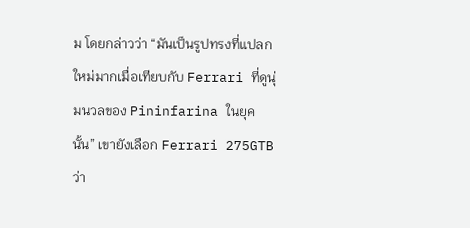ม โดยกล่าวว่า “มันเป็นรูปทรงที่แปลกใหม่มากเมื่อเทียบกับ Ferrari ที่ดูนุ่มนวลของ Pininfarina ในยุคนั้น” เขายังเลือก Ferrari 275GTB ว่า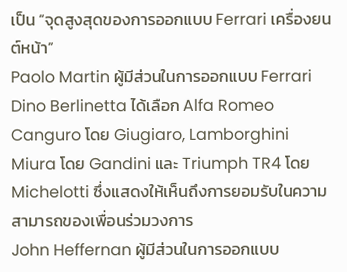เป็น “จุดสูงสุดของการออกแบบ Ferrari เครื่องยนต์หน้า”
Paolo Martin ผู้มีส่วนในการออกแบบ Ferrari Dino Berlinetta ได้เลือก Alfa Romeo Canguro โดย Giugiaro, Lamborghini Miura โดย Gandini และ Triumph TR4 โดย Michelotti ซึ่งแสดงให้เห็นถึงการยอมรับในความสามารถของเพื่อนร่วมวงการ
John Heffernan ผู้มีส่วนในการออกแบบ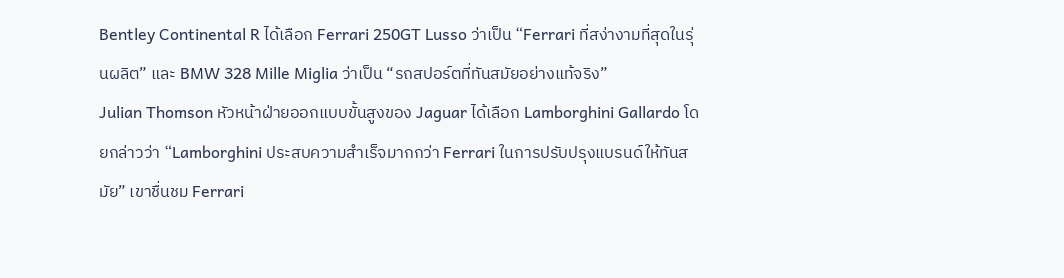Bentley Continental R ได้เลือก Ferrari 250GT Lusso ว่าเป็น “Ferrari ที่สง่างามที่สุดในรุ่นผลิต” และ BMW 328 Mille Miglia ว่าเป็น “รถสปอร์ตที่ทันสมัยอย่างแท้จริง”
Julian Thomson หัวหน้าฝ่ายออกแบบขั้นสูงของ Jaguar ได้เลือก Lamborghini Gallardo โดยกล่าวว่า “Lamborghini ประสบความสำเร็จมากกว่า Ferrari ในการปรับปรุงแบรนด์ให้ทันสมัย” เขาชื่นชม Ferrari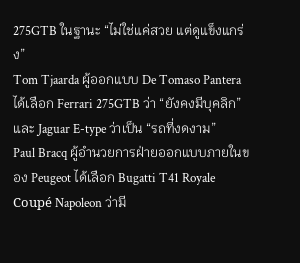275GTB ในฐานะ “ไม่ใช่แค่สวย แต่ดูแข็งแกร่ง”
Tom Tjaarda ผู้ออกแบบ De Tomaso Pantera ได้เลือก Ferrari 275GTB ว่า “ยังคงมีบุคลิก” และ Jaguar E-type ว่าเป็น “รถที่งดงาม”
Paul Bracq ผู้อำนวยการฝ่ายออกแบบภายในของ Peugeot ได้เลือก Bugatti T41 Royale Coupé Napoleon ว่ามี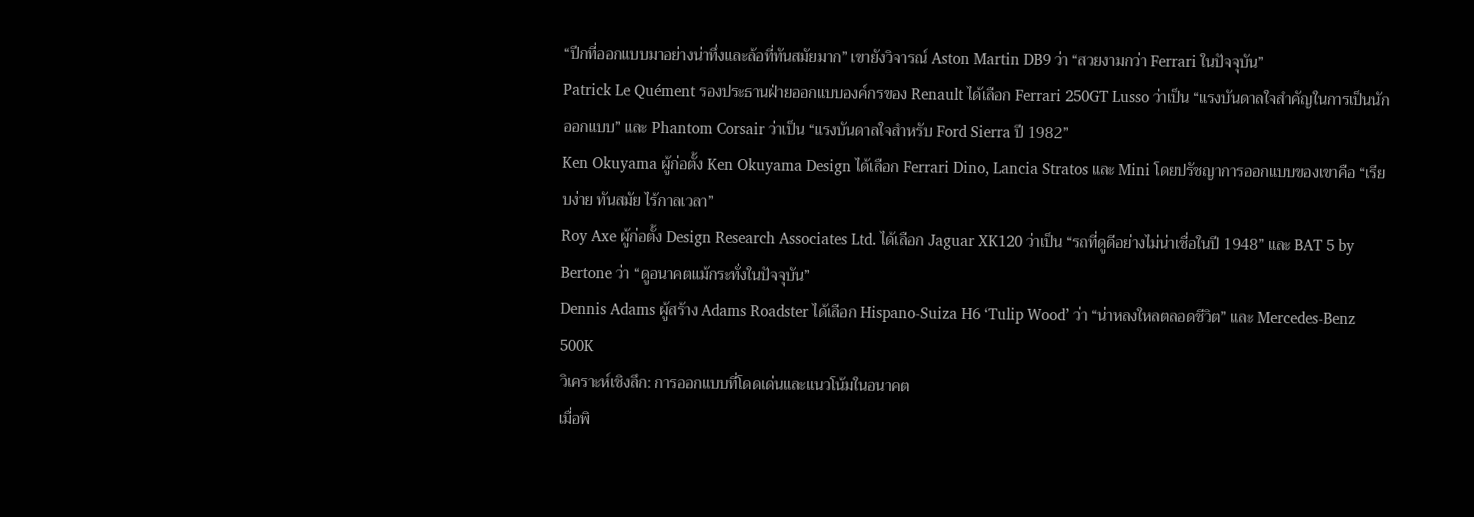“ปีกที่ออกแบบมาอย่างน่าทึ่งและล้อที่ทันสมัยมาก” เขายังวิจารณ์ Aston Martin DB9 ว่า “สวยงามกว่า Ferrari ในปัจจุบัน”
Patrick Le Quément รองประธานฝ่ายออกแบบองค์กรของ Renault ได้เลือก Ferrari 250GT Lusso ว่าเป็น “แรงบันดาลใจสำคัญในการเป็นนักออกแบบ” และ Phantom Corsair ว่าเป็น “แรงบันดาลใจสำหรับ Ford Sierra ปี 1982”
Ken Okuyama ผู้ก่อตั้ง Ken Okuyama Design ได้เลือก Ferrari Dino, Lancia Stratos และ Mini โดยปรัชญาการออกแบบของเขาคือ “เรียบง่าย ทันสมัย ไร้กาลเวลา”
Roy Axe ผู้ก่อตั้ง Design Research Associates Ltd. ได้เลือก Jaguar XK120 ว่าเป็น “รถที่ดูดีอย่างไม่น่าเชื่อในปี 1948” และ BAT 5 by Bertone ว่า “ดูอนาคตแม้กระทั่งในปัจจุบัน”
Dennis Adams ผู้สร้าง Adams Roadster ได้เลือก Hispano-Suiza H6 ‘Tulip Wood’ ว่า “น่าหลงใหลตลอดชีวิต” และ Mercedes-Benz 500K
วิเคราะห์เชิงลึก: การออกแบบที่โดดเด่นและแนวโน้มในอนาคต
เมื่อพิ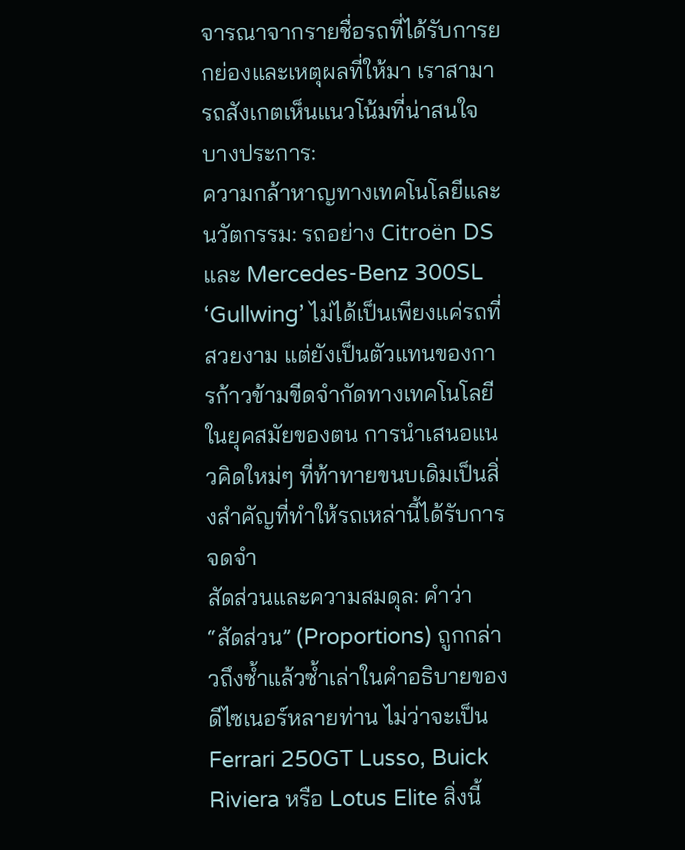จารณาจากรายชื่อรถที่ได้รับการยกย่องและเหตุผลที่ให้มา เราสามารถสังเกตเห็นแนวโน้มที่น่าสนใจบางประการ:
ความกล้าหาญทางเทคโนโลยีและนวัตกรรม: รถอย่าง Citroën DS และ Mercedes-Benz 300SL ‘Gullwing’ ไม่ได้เป็นเพียงแค่รถที่สวยงาม แต่ยังเป็นตัวแทนของการก้าวข้ามขีดจำกัดทางเทคโนโลยีในยุคสมัยของตน การนำเสนอแนวคิดใหม่ๆ ที่ท้าทายขนบเดิมเป็นสิ่งสำคัญที่ทำให้รถเหล่านี้ได้รับการจดจำ
สัดส่วนและความสมดุล: คำว่า “สัดส่วน” (Proportions) ถูกกล่าวถึงซ้ำแล้วซ้ำเล่าในคำอธิบายของดีไซเนอร์หลายท่าน ไม่ว่าจะเป็น Ferrari 250GT Lusso, Buick Riviera หรือ Lotus Elite สิ่งนี้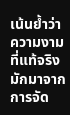เน้นย้ำว่า ความงามที่แท้จริงมักมาจากการจัด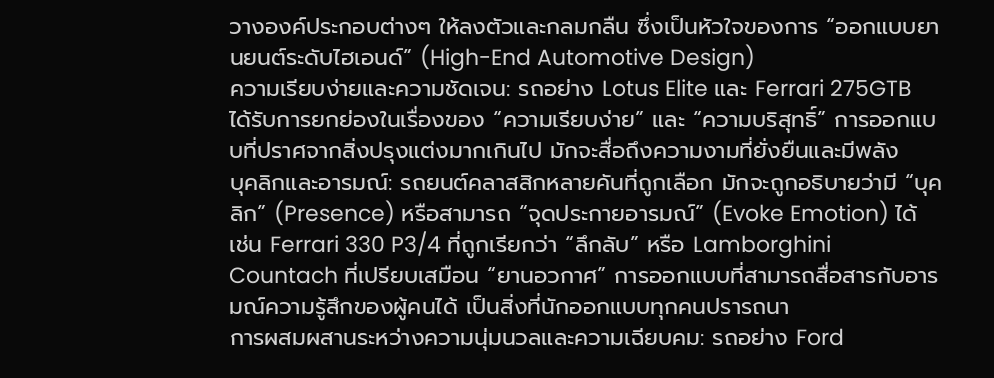วางองค์ประกอบต่างๆ ให้ลงตัวและกลมกลืน ซึ่งเป็นหัวใจของการ “ออกแบบยานยนต์ระดับไฮเอนด์” (High-End Automotive Design)
ความเรียบง่ายและความชัดเจน: รถอย่าง Lotus Elite และ Ferrari 275GTB ได้รับการยกย่องในเรื่องของ “ความเรียบง่าย” และ “ความบริสุทธิ์” การออกแบบที่ปราศจากสิ่งปรุงแต่งมากเกินไป มักจะสื่อถึงความงามที่ยั่งยืนและมีพลัง
บุคลิกและอารมณ์: รถยนต์คลาสสิกหลายคันที่ถูกเลือก มักจะถูกอธิบายว่ามี “บุคลิก” (Presence) หรือสามารถ “จุดประกายอารมณ์” (Evoke Emotion) ได้ เช่น Ferrari 330 P3/4 ที่ถูกเรียกว่า “ลึกลับ” หรือ Lamborghini Countach ที่เปรียบเสมือน “ยานอวกาศ” การออกแบบที่สามารถสื่อสารกับอารมณ์ความรู้สึกของผู้คนได้ เป็นสิ่งที่นักออกแบบทุกคนปรารถนา
การผสมผสานระหว่างความนุ่มนวลและความเฉียบคม: รถอย่าง Ford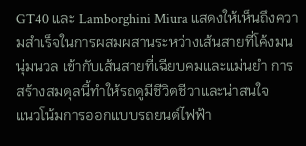GT40 และ Lamborghini Miura แสดงให้เห็นถึงความสำเร็จในการผสมผสานระหว่างเส้นสายที่โค้งมน นุ่มนวล เข้ากับเส้นสายที่เฉียบคมและแม่นยำ การสร้างสมดุลนี้ทำให้รถดูมีชีวิตชีวาและน่าสนใจ
แนวโน้มการออกแบบรถยนต์ไฟฟ้า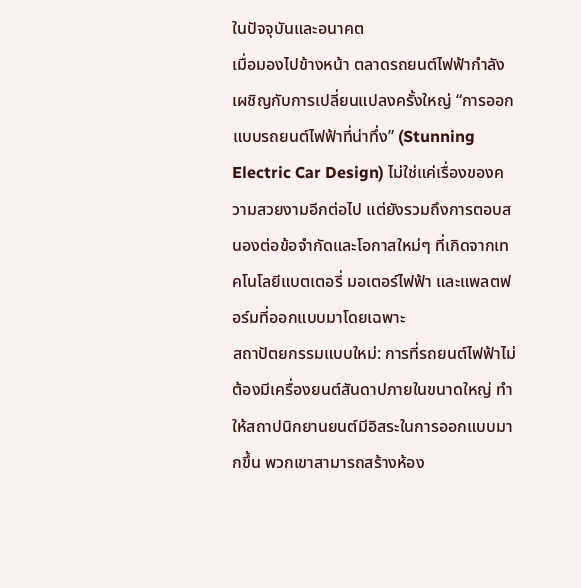ในปัจจุบันและอนาคต
เมื่อมองไปข้างหน้า ตลาดรถยนต์ไฟฟ้ากำลังเผชิญกับการเปลี่ยนแปลงครั้งใหญ่ “การออกแบบรถยนต์ไฟฟ้าที่น่าทึ่ง” (Stunning Electric Car Design) ไม่ใช่แค่เรื่องของความสวยงามอีกต่อไป แต่ยังรวมถึงการตอบสนองต่อข้อจำกัดและโอกาสใหม่ๆ ที่เกิดจากเทคโนโลยีแบตเตอรี่ มอเตอร์ไฟฟ้า และแพลตฟอร์มที่ออกแบบมาโดยเฉพาะ
สถาปัตยกรรมแบบใหม่: การที่รถยนต์ไฟฟ้าไม่ต้องมีเครื่องยนต์สันดาปภายในขนาดใหญ่ ทำให้สถาปนิกยานยนต์มีอิสระในการออกแบบมากขึ้น พวกเขาสามารถสร้างห้อง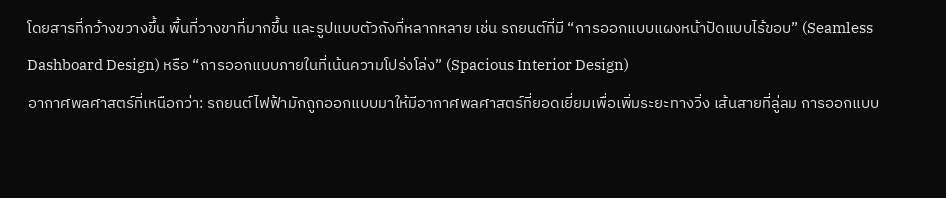โดยสารที่กว้างขวางขึ้น พื้นที่วางขาที่มากขึ้น และรูปแบบตัวถังที่หลากหลาย เช่น รถยนต์ที่มี “การออกแบบแผงหน้าปัดแบบไร้ขอบ” (Seamless Dashboard Design) หรือ “การออกแบบภายในที่เน้นความโปร่งโล่ง” (Spacious Interior Design)
อากาศพลศาสตร์ที่เหนือกว่า: รถยนต์ไฟฟ้ามักถูกออกแบบมาให้มีอากาศพลศาสตร์ที่ยอดเยี่ยมเพื่อเพิ่มระยะทางวิ่ง เส้นสายที่ลู่ลม การออกแบบ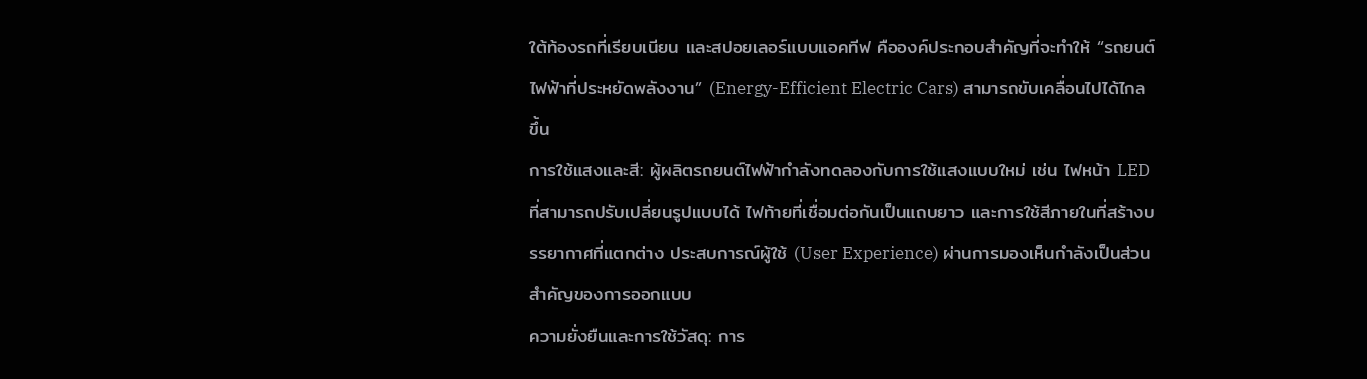ใต้ท้องรถที่เรียบเนียน และสปอยเลอร์แบบแอคทีฟ คือองค์ประกอบสำคัญที่จะทำให้ “รถยนต์ไฟฟ้าที่ประหยัดพลังงาน” (Energy-Efficient Electric Cars) สามารถขับเคลื่อนไปได้ไกลขึ้น
การใช้แสงและสี: ผู้ผลิตรถยนต์ไฟฟ้ากำลังทดลองกับการใช้แสงแบบใหม่ เช่น ไฟหน้า LED ที่สามารถปรับเปลี่ยนรูปแบบได้ ไฟท้ายที่เชื่อมต่อกันเป็นแถบยาว และการใช้สีภายในที่สร้างบรรยากาศที่แตกต่าง ประสบการณ์ผู้ใช้ (User Experience) ผ่านการมองเห็นกำลังเป็นส่วนสำคัญของการออกแบบ
ความยั่งยืนและการใช้วัสดุ: การ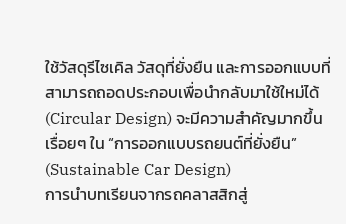ใช้วัสดุรีไซเคิล วัสดุที่ยั่งยืน และการออกแบบที่สามารถถอดประกอบเพื่อนำกลับมาใช้ใหม่ได้ (Circular Design) จะมีความสำคัญมากขึ้นเรื่อยๆ ใน “การออกแบบรถยนต์ที่ยั่งยืน” (Sustainable Car Design)
การนำบทเรียนจากรถคลาสสิกสู่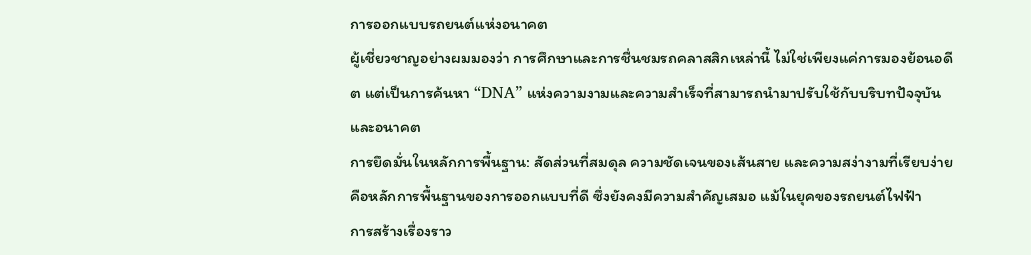การออกแบบรถยนต์แห่งอนาคต
ผู้เชี่ยวชาญอย่างผมมองว่า การศึกษาและการชื่นชมรถคลาสสิกเหล่านี้ ไม่ใช่เพียงแค่การมองย้อนอดีต แต่เป็นการค้นหา “DNA” แห่งความงามและความสำเร็จที่สามารถนำมาปรับใช้กับบริบทปัจจุบันและอนาคต
การยึดมั่นในหลักการพื้นฐาน: สัดส่วนที่สมดุล ความชัดเจนของเส้นสาย และความสง่างามที่เรียบง่าย คือหลักการพื้นฐานของการออกแบบที่ดี ซึ่งยังคงมีความสำคัญเสมอ แม้ในยุคของรถยนต์ไฟฟ้า
การสร้างเรื่องราว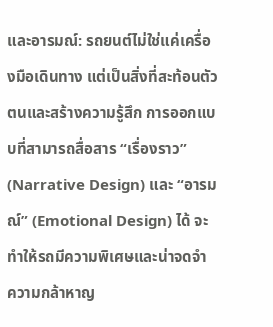และอารมณ์: รถยนต์ไม่ใช่แค่เครื่องมือเดินทาง แต่เป็นสิ่งที่สะท้อนตัวตนและสร้างความรู้สึก การออกแบบที่สามารถสื่อสาร “เรื่องราว” (Narrative Design) และ “อารมณ์” (Emotional Design) ได้ จะทำให้รถมีความพิเศษและน่าจดจำ
ความกล้าหาญ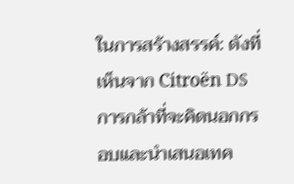ในการสร้างสรรค์: ดังที่เห็นจาก Citroën DS การกล้าที่จะคิดนอกกรอบและนำเสนอเทค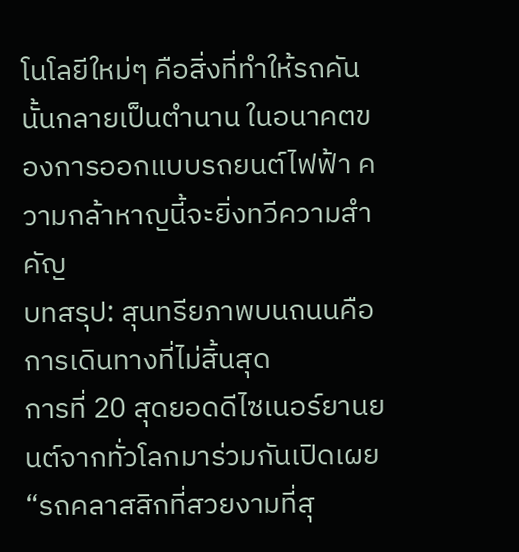โนโลยีใหม่ๆ คือสิ่งที่ทำให้รถคันนั้นกลายเป็นตำนาน ในอนาคตของการออกแบบรถยนต์ไฟฟ้า ความกล้าหาญนี้จะยิ่งทวีความสำคัญ
บทสรุป: สุนทรียภาพบนถนนคือการเดินทางที่ไม่สิ้นสุด
การที่ 20 สุดยอดดีไซเนอร์ยานยนต์จากทั่วโลกมาร่วมกันเปิดเผย “รถคลาสสิกที่สวยงามที่สุ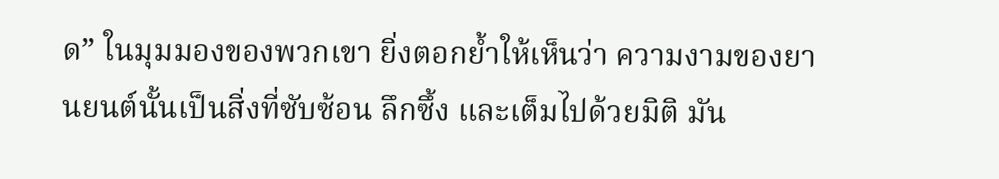ด” ในมุมมองของพวกเขา ยิ่งตอกย้ำให้เห็นว่า ความงามของยานยนต์นั้นเป็นสิ่งที่ซับซ้อน ลึกซึ้ง และเต็มไปด้วยมิติ มัน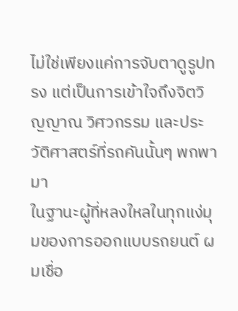ไม่ใช่เพียงแค่การจับตาดูรูปทรง แต่เป็นการเข้าใจถึงจิตวิญญาณ วิศวกรรม และประวัติศาสตร์ที่รถคันนั้นๆ พกพามา
ในฐานะผู้ที่หลงใหลในทุกแง่มุมของการออกแบบรถยนต์ ผมเชื่อ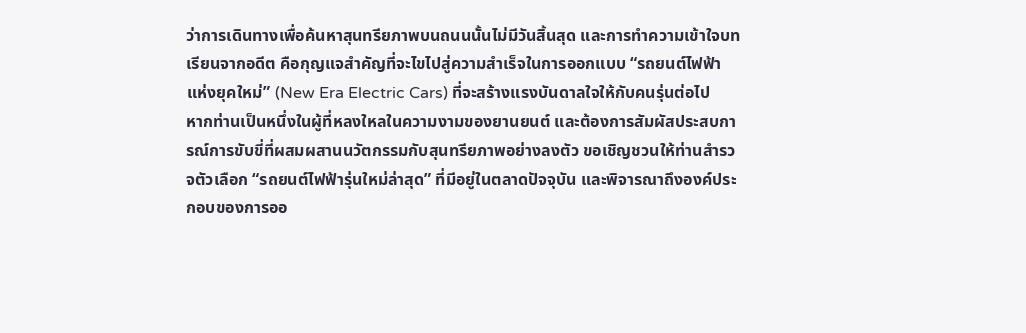ว่าการเดินทางเพื่อค้นหาสุนทรียภาพบนถนนนั้นไม่มีวันสิ้นสุด และการทำความเข้าใจบทเรียนจากอดีต คือกุญแจสำคัญที่จะไขไปสู่ความสำเร็จในการออกแบบ “รถยนต์ไฟฟ้าแห่งยุคใหม่” (New Era Electric Cars) ที่จะสร้างแรงบันดาลใจให้กับคนรุ่นต่อไป
หากท่านเป็นหนึ่งในผู้ที่หลงใหลในความงามของยานยนต์ และต้องการสัมผัสประสบการณ์การขับขี่ที่ผสมผสานนวัตกรรมกับสุนทรียภาพอย่างลงตัว ขอเชิญชวนให้ท่านสำรวจตัวเลือก “รถยนต์ไฟฟ้ารุ่นใหม่ล่าสุด” ที่มีอยู่ในตลาดปัจจุบัน และพิจารณาถึงองค์ประกอบของการออ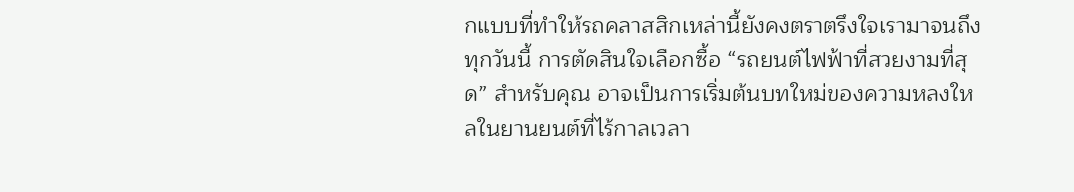กแบบที่ทำให้รถคลาสสิกเหล่านี้ยังคงตราตรึงใจเรามาจนถึงทุกวันนี้ การตัดสินใจเลือกซื้อ “รถยนต์ไฟฟ้าที่สวยงามที่สุด” สำหรับคุณ อาจเป็นการเริ่มต้นบทใหม่ของความหลงใหลในยานยนต์ที่ไร้กาลเวลา